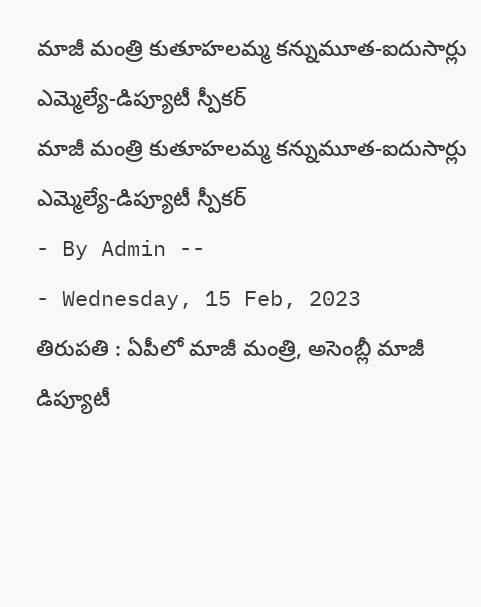మాజీ మంత్రి కుతూహలమ్మ కన్నుమూత-ఐదుసార్లు ఎమ్మెల్యే-డిప్యూటీ స్పీకర్
మాజీ మంత్రి కుతూహలమ్మ కన్నుమూత-ఐదుసార్లు ఎమ్మెల్యే-డిప్యూటీ స్పీకర్
- By Admin --
- Wednesday, 15 Feb, 2023
తిరుపతి : ఏపీలో మాజీ మంత్రి, అసెంబ్లీ మాజీ డిప్యూటీ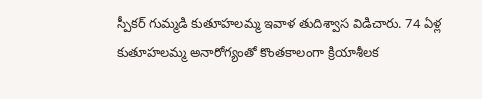స్పీకర్ గుమ్మడి కుతూహలమ్మ ఇవాళ తుదిశ్వాస విడిచారు. 74 ఏళ్ల కుతూహలమ్మ అనారోగ్యంతో కొంతకాలంగా క్రియాశీలక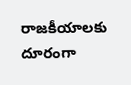రాజకీయాలకు దూరంగా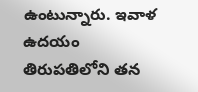ఉంటున్నారు. ఇవాళ ఉదయం తిరుపతిలోని తన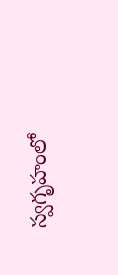స్వగృహంలో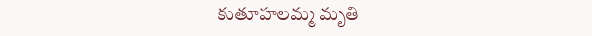కుతూహలమ్మ మృతి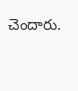చెందారు.